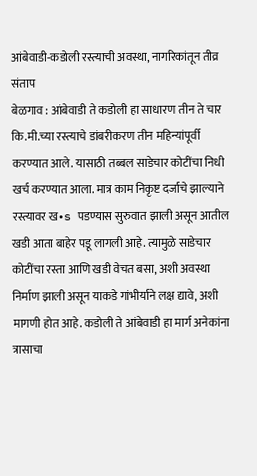आंबेवाडी-कडोली रस्त्याची अवस्था, नागरिकांतून तीव्र संताप
बेळगाव : आंबेवाडी ते कडोली हा साधारण तीन ते चार कि.मी.च्या रस्त्याचे डांबरीकरण तीन महिन्यांपूर्वी करण्यात आले. यासाठी तब्बल साडेचार कोटींचा निधी खर्च करण्यात आला. मात्र काम निकृष्ट दर्जाचे झाल्याने रस्त्यावर ख•s पडण्यास सुरुवात झाली असून आतील खडी आता बाहेर पडू लागली आहे. त्यामुळे साडेचार कोटींचा रस्ता आणि खडी वेचत बसा, अशी अवस्था निर्माण झाली असून याकडे गांभीर्याने लक्ष द्यावे, अशी मागणी होत आहे. कडोली ते आंबेवाडी हा मार्ग अनेकांना त्रासाचा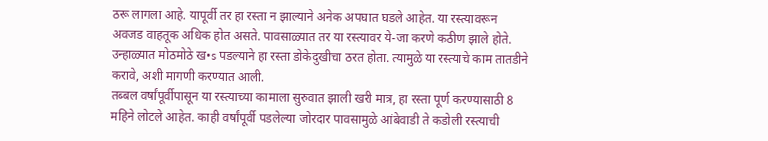ठरू लागला आहे. यापूर्वी तर हा रस्ता न झाल्याने अनेक अपघात घडले आहेत. या रस्त्यावरून अवजड वाहतूक अधिक होत असते. पावसाळ्यात तर या रस्त्यावर ये-जा करणे कठीण झाले होते. उन्हाळ्यात मोठमोठे ख•s पडल्याने हा रस्ता डोकेदुखीचा ठरत होता. त्यामुळे या रस्त्याचे काम तातडीने करावे, अशी मागणी करण्यात आली.
तब्बल वर्षांपूर्वीपासून या रस्त्याच्या कामाला सुरुवात झाली खरी मात्र, हा रस्ता पूर्ण करण्यासाठी 8 महिने लोटले आहेत. काही वर्षांपूर्वी पडलेल्या जोरदार पावसामुळे आंबेवाडी ते कडोली रस्त्याची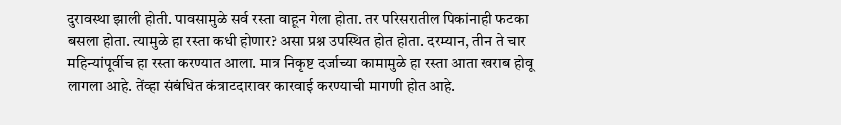दुरावस्था झाली होती. पावसामुळे सर्व रस्ता वाहून गेला होता. तर परिसरातील पिकांनाही फटका बसला होता. त्यामुळे हा रस्ता कधी होणार? असा प्रश्न उपस्थित होत होता. दरम्यान, तीन ते चार महिन्यांपूर्वीच हा रस्ता करण्यात आला. मात्र निकृष्ट दर्जाच्या कामामुळे हा रस्ता आता खराब होवू लागला आहे. तेंव्हा संबंधित कंत्राटदारावर कारवाई करण्याची मागणी होत आहे.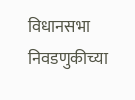विधानसभा निवडणुकीच्या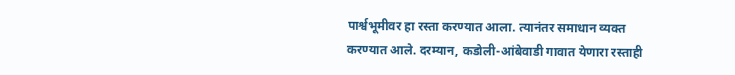पार्श्वभूमीवर हा रस्ता करण्यात आला. त्यानंतर समाधान व्यक्त करण्यात आले. दरम्यान, कडोली-आंबेवाडी गावात येणारा रस्ताही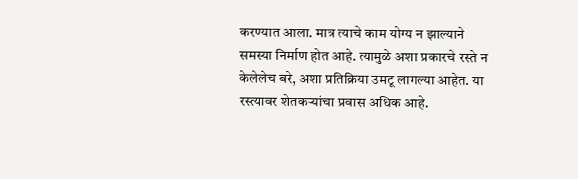करण्यात आला. मात्र त्याचे काम योग्य न झाल्याने समस्या निर्माण होत आहे. त्यामुळे अशा प्रकारचे रस्ते न केलेलेच बरे, अशा प्रतिक्रिया उमटू लागल्या आहेत. या रस्त्यावर शेतकऱ्यांचा प्रवास अधिक आहे.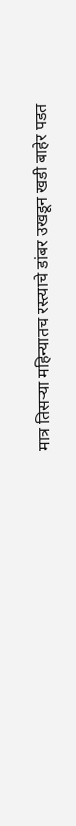मात्र तिसऱ्या महिन्यातच रस्त्याचे डांबर उखडून खडी बाहेर पडत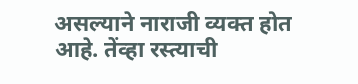असल्याने नाराजी व्यक्त होत आहे. तेंव्हा रस्त्याची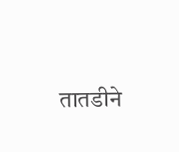तातडीने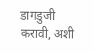डागडुजी करावी, अशी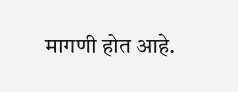मागणी होत आहे.